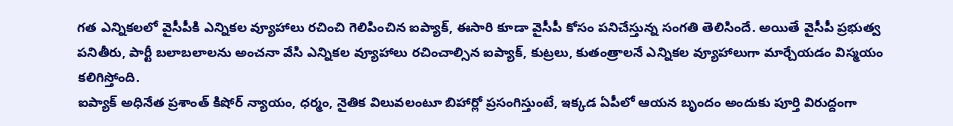గత ఎన్నికలలో వైసీపీకి ఎన్నికల వ్యూహాలు రచించి గెలిపించిన ఐప్యాక్, ఈసారి కూడా వైసీపీ కోసం పనిచేస్తున్న సంగతి తెలిసిందే. అయితే వైసీపీ ప్రభుత్వ పనితీరు, పార్టీ బలాబలాలను అంచనా వేసి ఎన్నికల వ్యూహాలు రచించాల్సిన ఐప్యాక్, కుట్రలు, కుతంత్రాలనే ఎన్నికల వ్యూహాలుగా మార్చేయడం విస్మయం కలిగిస్తోంది.
ఐప్యాక్ అధినేత ప్రశాంత్ కిషోర్ న్యాయం, ధర్మం, నైతిక విలువలంటూ బిహార్లో ప్రసంగిస్తుంటే, ఇక్కడ ఏపీలో ఆయన బృందం అందుకు పూర్తి విరుద్దంగా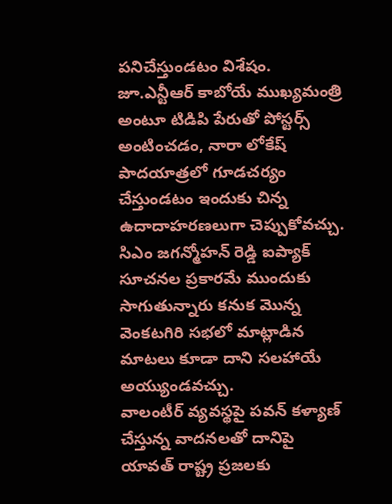పనిచేస్తుండటం విశేషం. జూ.ఎన్టీఆర్ కాబోయే ముఖ్యమంత్రి అంటూ టిడిపి పేరుతో పోస్టర్స్ అంటించడం, నారా లోకేష్ పాదయాత్రలో గూడచర్యం చేస్తుండటం ఇందుకు చిన్న ఉదాదాహరణలుగా చెప్పుకోవచ్చు.
సిఎం జగన్మోహన్ రెడ్డి ఐప్యాక్ సూచనల ప్రకారమే ముందుకు సాగుతున్నారు కనుక మొన్న వెంకటగిరి సభలో మాట్లాడిన మాటలు కూడా దాని సలహాయే అయ్యుండవచ్చు.
వాలంటీర్ వ్యవస్థపై పవన్ కళ్యాణ్ చేస్తున్న వాదనలతో దానిపై యావత్ రాష్ట్ర ప్రజలకు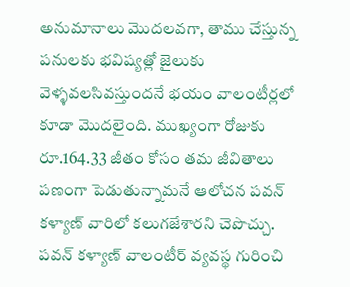అనుమానాలు మొదలవగా, తాము చేస్తున్న పనులకు భవిష్యత్లో జైలుకు వెళ్ళవలసివస్తుందనే భయం వాలంటీర్లలో కూడా మొదలైంది. ముఖ్యంగా రోజుకు రూ.164.33 జీతం కోసం తమ జీవితాలు పణంగా పెడుతున్నామనే ఆలోచన పవన్ కళ్యాణ్ వారిలో కలుగజేశారని చెపొచ్చు.
పవన్ కళ్యాణ్ వాలంటీర్ వ్యవస్థ గురించి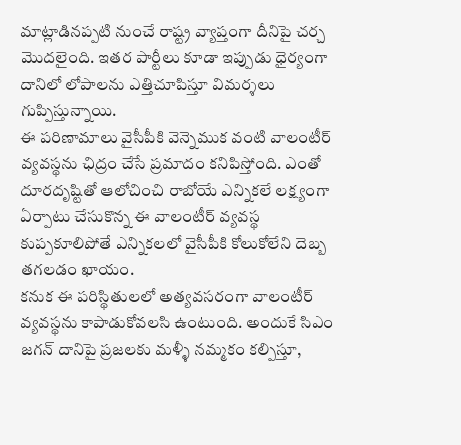మాట్లాడినప్పటి నుంచే రాష్ట్ర వ్యాప్తంగా దీనిపై చర్చ మొదలైంది. ఇతర పార్టీలు కూడా ఇప్పుడు ధైర్యంగా దానిలో లోపాలను ఎత్తిచూపిస్తూ విమర్శలు గుప్పిస్తున్నాయి.
ఈ పరిణామాలు వైసీపీకి వెన్నెముక వంటి వాలంటీర్ వ్యవస్థను ఛిద్రం చేసే ప్రమాదం కనిపిస్తోంది. ఎంతో దూరదృష్టితో ఆలోచించి రాబోయే ఎన్నికలే లక్ష్యంగా ఏర్పాటు చేసుకొన్న ఈ వాలంటీర్ వ్యవస్థ కుప్పకూలిపోతే ఎన్నికలలో వైసీపీకి కోలుకోలేని దెబ్బ తగలడం ఖాయం.
కనుక ఈ పరిస్థితులలో అత్యవసరంగా వాలంటీర్ వ్యవస్థను కాపాడుకోవలసి ఉంటుంది. అందుకే సిఎం జగన్ దానిపై ప్రజలకు మళ్ళీ నమ్మకం కల్పిస్తూ,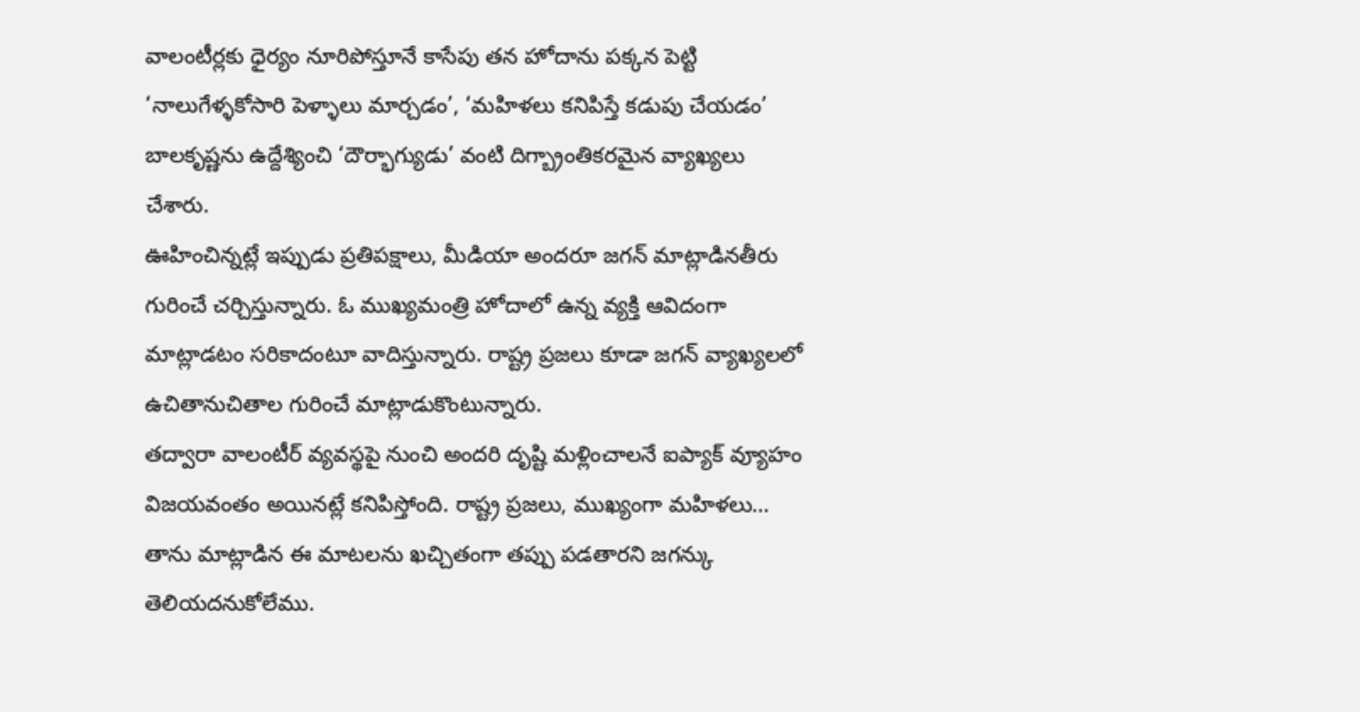వాలంటీర్లకు ధైర్యం నూరిపోస్తూనే కాసేపు తన హోదాను పక్కన పెట్టి ‘నాలుగేళ్ళకోసారి పెళ్ళాలు మార్చడం’, ‘మహిళలు కనిపిస్తే కడుపు చేయడం’ బాలకృష్ణను ఉద్దేశ్యించి ‘దౌర్భాగ్యుడు’ వంటి దిగ్బ్రాంతికరమైన వ్యాఖ్యలు చేశారు.
ఊహించిన్నట్లే ఇప్పుడు ప్రతిపక్షాలు, మీడియా అందరూ జగన్ మాట్లాడినతీరు గురించే చర్చిస్తున్నారు. ఓ ముఖ్యమంత్రి హోదాలో ఉన్న వ్యక్తి ఆవిదంగా మాట్లాడటం సరికాదంటూ వాదిస్తున్నారు. రాష్ట్ర ప్రజలు కూడా జగన్ వ్యాఖ్యలలో ఉచితానుచితాల గురించే మాట్లాడుకొంటున్నారు.
తద్వారా వాలంటీర్ వ్యవస్థపై నుంచి అందరి దృష్టి మళ్లించాలనే ఐప్యాక్ వ్యూహం విజయవంతం అయినట్లే కనిపిస్తోంది. రాష్ట్ర ప్రజలు, ముఖ్యంగా మహిళలు… తాను మాట్లాడిన ఈ మాటలను ఖచ్చితంగా తప్పు పడతారని జగన్కు తెలియదనుకోలేము.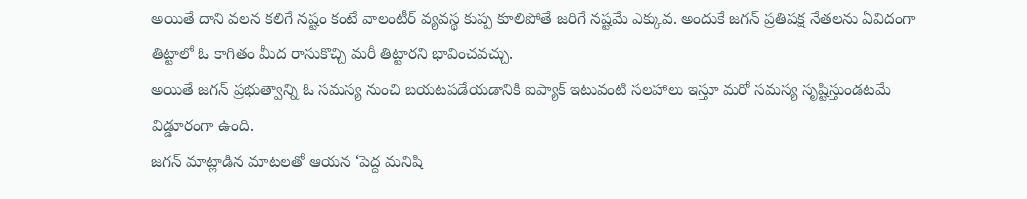అయితే దాని వలన కలిగే నష్టం కంటే వాలంటీర్ వ్యవస్థ కుప్ప కూలిపోతే జరిగే నష్టమే ఎక్కువ. అందుకే జగన్ ప్రతిపక్ష నేతలను ఏవిదంగా తిట్టాలో ఓ కాగితం మీద రాసుకొచ్చి మరీ తిట్టారని భావించవచ్చు.
అయితే జగన్ ప్రభుత్వాన్ని ఓ సమస్య నుంచి బయటపడేయడానికి ఐప్యాక్ ఇటువంటి సలహాలు ఇస్తూ మరో సమస్య సృష్టిస్తుండటమే విడ్డూరంగా ఉంది.
జగన్ మాట్లాడిన మాటలతో ఆయన ‘పెద్ద మనిషి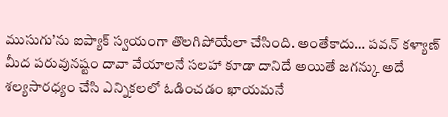ముసుగు’ను ఐప్యాక్ స్వయంగా తొలగిపోయేలా చేసింది. అంతేకాదు… పవన్ కళ్యాణ్ మీద పరువునష్టం దావా వేయాలనే సలహా కూడా దానిదే అయితే జగన్కు అదే శల్యసారధ్యం చేసి ఎన్నికలలో ఓడించడం ఖాయమనే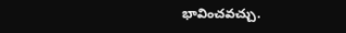భావించవచ్చు.